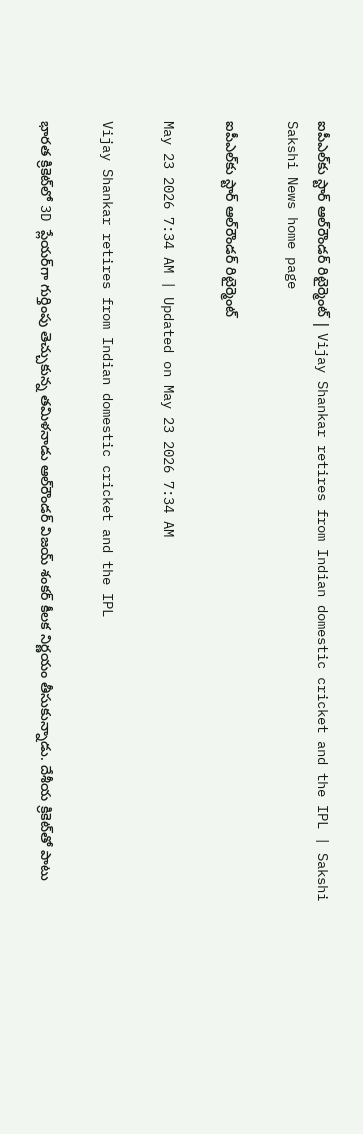ఐపీఎల్‌కు స్టార్‌ ఆల్‌రౌండర్‌ రిటైర్మెంట్‌ | Vijay Shankar retires from Indian domestic cricket and the IPL | Sakshi
Sakshi News home page

ఐపీఎల్‌కు స్టార్‌ ఆల్‌రౌండర్‌ రిటైర్మెంట్‌

May 23 2026 7:34 AM | Updated on May 23 2026 7:34 AM

Vijay Shankar retires from Indian domestic cricket and the IPL

భారత క్రికెట్‌లో 3D ప్లేయర్‌గా గుర్తింపు తెచ్చుకున్న తమిళనాడు ఆల్‌రౌండర్‌ విజయ్‌ శంకర్‌ కీలక నిర్ణయం తీసుకున్నాడు. దేశీయ క్రికెట్‌తో పాటు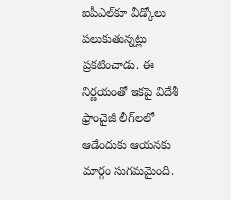ఐపీఎల్‌కూ వీడ్కోలు పలుకుతున్నట్లు ప్రకటించాడు. ఈ నిర్ణయంతో ఇకపై విదేశీ ఫ్రాంచైజీ లీగ్‌లలో ఆడేందుకు ఆయనకు మార్గం సుగమమైంది.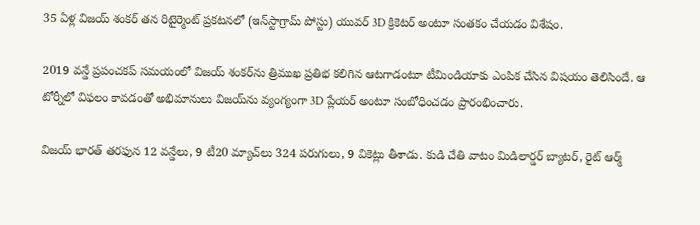35 ఏళ్ల విజయ్‌ శంకర్‌ తన రిటైర్మెంట్‌ ప్రకటనలో (ఇన్‌స్టాగ్రామ్‌ పోస్టు) యువర్‌ 3D క్రికెటర్‌ అంటూ సంతకం చేయడం విశేషం.

2019 వన్డే ప్రపంచకప్‌ సమయంలో విజయ్‌ శంకర్‌ను త్రిముఖ ప్రతిభ కలిగిన ఆటగాడంటూ టీమిండియాకు ఎంపిక చేసిన విషయం తెలిసిందే. ఆ టోర్నీలో విఫలం కావడంతో అభిమానులు విజయ్‌ను వ్యంగ్యంగా 3D ప్లేయర్‌ అంటూ సంబోధించడం ప్రారంభించారు.

విజయ్‌ భారత్‌ తరఫున 12 వన్డేలు, 9 టీ20 మ్యాచ్‌లు 324 పరుగులు, 9 వికెట్లు తీశాడు. కుడి చేతి వాటం మిడిలార్డర్‌ బ్యాటర్‌, రైట్‌ ఆర్మ్‌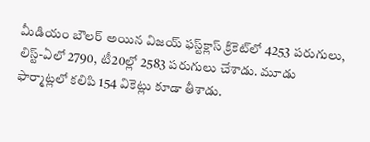మీడియం బౌలర్‌ అయిన విజయ్‌ ఫస్ట్‌క్లాస్‌ క్రికెట్‌లో 4253 పరుగులు, లిస్ట్‌-ఏలో 2790, టీ20ల్లో 2583 పరుగులు చేశాడు. మూడు ఫార్మాట్లలో కలిపి 154 వికెట్లు కూడా తీశాడు.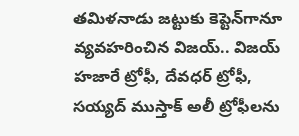తమిళనాడు జట్టుకు కెప్టెన్‌గానూ వ్యవహరించిన విజయ్‌.. విజయ్‌ హజారే ట్రోఫీ, దేవధర్‌ ట్రోఫీ, సయ్యద్‌ ముస్తాక్‌ అలీ ట్రోఫీలను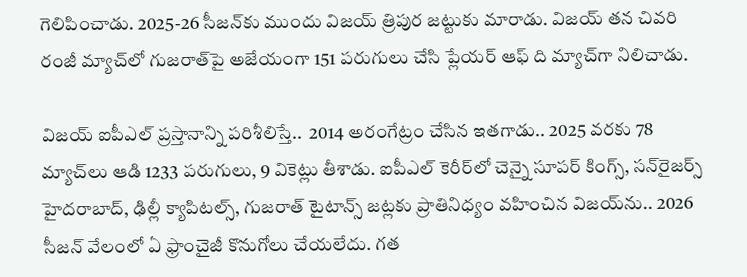గెలిపించాడు. 2025-26 సీజన్‌కు ముందు విజయ్‌ త్రిపుర జట్టుకు మారాడు. విజయ్‌ తన చివరి రంజీ మ్యాచ్‌లో గుజరాత్‌పై అజేయంగా 151 పరుగులు చేసి ప్లేయర్‌ ఆఫ్‌ ది మ్యాచ్‌గా నిలిచాడు.

విజయ్‌ ఐపీఎల్‌ ప్రస్తానాన్ని పరిశీలిస్తే..  2014 అరంగేట్రం చేసిన ఇతగాడు.. 2025 వరకు 78 మ్యాచ్‌లు ఆడి 1233 పరుగులు, 9 వికెట్లు తీశాడు. ఐపీఎల్‌ కెరీర్‌లో చెన్నై సూపర్‌ కింగ్స్‌, సన్‌రైజర్స్‌ హైదరాబాద్‌, ఢిల్లీ క్యాపిటల్స్‌, గుజరాత్‌ టైటాన్స్‌ జట్లకు ప్రాతినిధ్యం వహించిన విజయ్‌ను.. 2026 సీజన్‌ వేలంలో ఏ ఫ్రాంచైజీ కొనుగోలు చేయలేదు. గత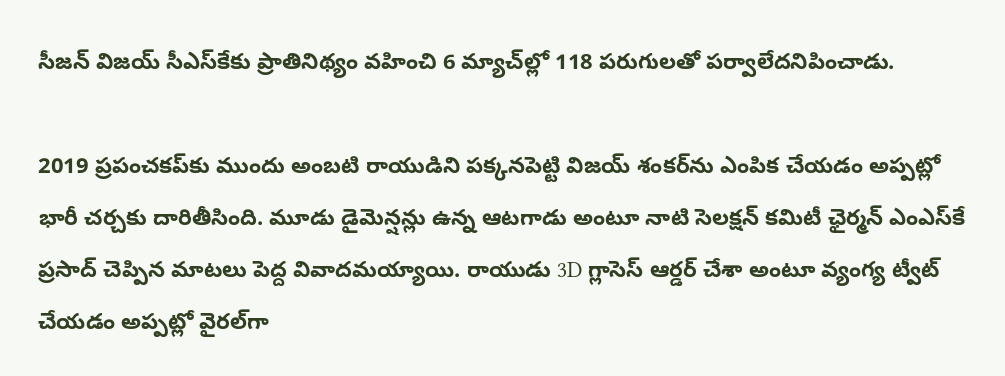సీజన్‌ విజయ్‌ సీఎస్‌కేకు ప్రాతినిథ్యం వహించి 6 మ్యాచ్‌ల్లో 118 పరుగులతో పర్వాలేదనిపించాడు.

2019 ప్రపంచకప్‌కు ముందు అంబటి రాయుడిని పక్కనపెట్టి విజయ్‌ శంకర్‌ను ఎంపిక చేయడం అప్పట్లో భారీ చర్చకు దారితీసింది. మూడు డైమెన్షన్లు ఉన్న ఆటగాడు అంటూ నాటి సెలక్షన్‌ కమిటీ ఛైర్మన్‌ ఎంఎస్‌కే ప్రసాద్‌ చెప్పిన మాటలు పెద్ద వివాదమయ్యాయి. రాయుడు 3D గ్లాసెస్‌ ఆర్డర్‌ చేశా అంటూ వ్యంగ్య ట్వీట్‌ చేయడం అప్పట్లో వైరల్‌గా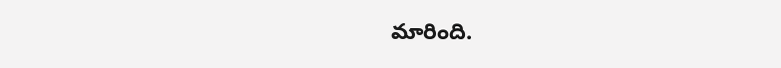మారింది.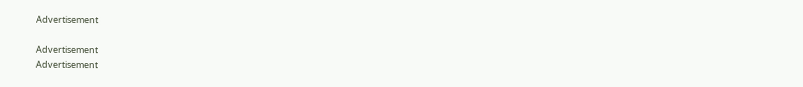Advertisement

Advertisement
Advertisement